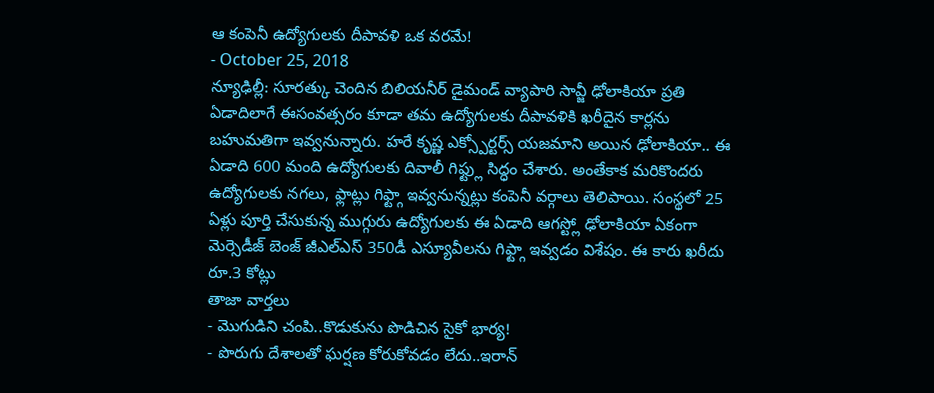ఆ కంపెనీ ఉద్యోగులకు దీపావళి ఒక వరమే!
- October 25, 2018
న్యూఢిల్లీ: సూరత్కు చెందిన బిలియనీర్ డైమండ్ వ్యాపారి సావ్జీ ఢోలాకియా ప్రతి ఏడాదిలాగే ఈసంవత్సరం కూడా తమ ఉద్యోగులకు దీపావళికి ఖరీదైన కార్లను బహుమతిగా ఇవ్వనున్నారు. హరే కృష్ణ ఎక్స్పోర్టర్స్ యజమాని అయిన ఢోలాకియా.. ఈ ఏడాది 600 మంది ఉద్యోగులకు దివాలీ గిఫ్ట్లు సిద్ధం చేశారు. అంతేకాక మరికొందరు ఉద్యోగులకు నగలు, ఫ్లాట్లు గిఫ్ట్గా ఇవ్వనున్నట్లు కంపెనీ వర్గాలు తెలిపాయి. సంస్థలో 25 ఏళ్లు పూర్తి చేసుకున్న ముగ్గురు ఉద్యోగులకు ఈ ఏడాది ఆగస్ట్లో ఢోలాకియా ఏకంగా మెర్సెడీజ్ బెంజ్ జీఎల్ఎస్ 350డీ ఎస్యూవీలను గిఫ్ట్గా ఇవ్వడం విశేషం. ఈ కారు ఖరీదు రూ.3 కోట్లు
తాజా వార్తలు
- మొగుడిని చంపి..కొడుకును పొడిచిన సైకో భార్య!
- పొరుగు దేశాలతో ఘర్షణ కోరుకోవడం లేదు..ఇరాన్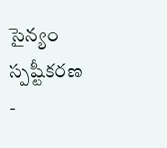సైన్యం స్పష్టీకరణ
-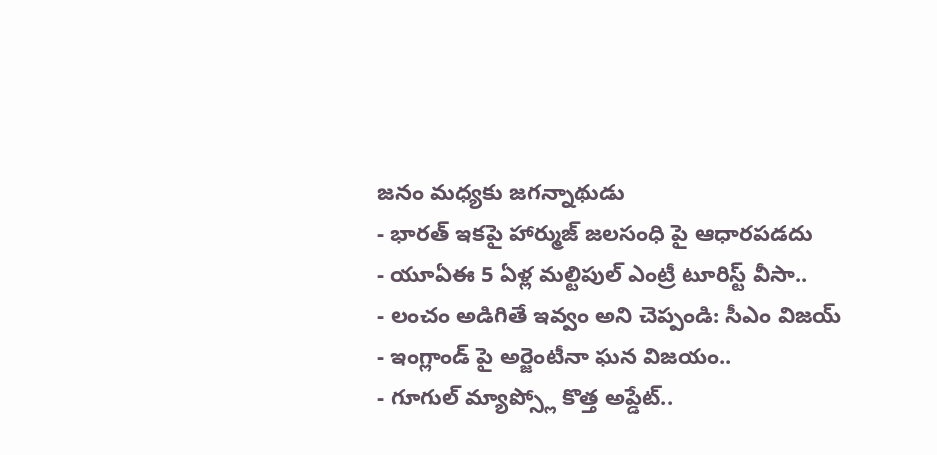జనం మధ్యకు జగన్నాథుడు
- భారత్ ఇకపై హార్ముజ్ జలసంధి పై ఆధారపడదు
- యూఏఈ 5 ఏళ్ల మల్టిపుల్ ఎంట్రీ టూరిస్ట్ వీసా..
- లంచం అడిగితే ఇవ్వం అని చెప్పండి: సీఎం విజయ్
- ఇంగ్లాండ్ పై అర్జెంటీనా ఘన విజయం..
- గూగుల్ మ్యాప్స్లో కొత్త అప్డేట్..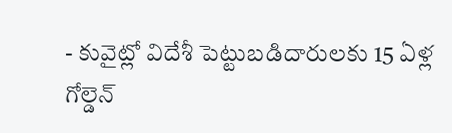- కువైట్లో విదేశీ పెట్టుబడిదారులకు 15 ఏళ్ల గోల్డెన్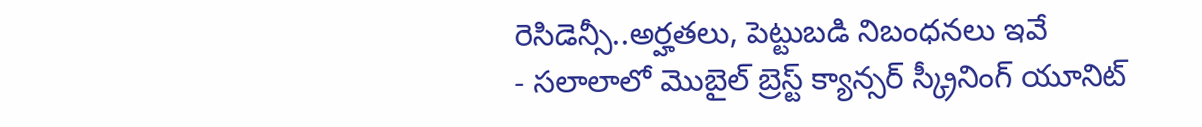రెసిడెన్సీ..అర్హతలు, పెట్టుబడి నిబంధనలు ఇవే
- సలాలాలో మొబైల్ బ్రెస్ట్ క్యాన్సర్ స్క్రీనింగ్ యూనిట్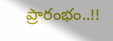ప్రారంభం..!!